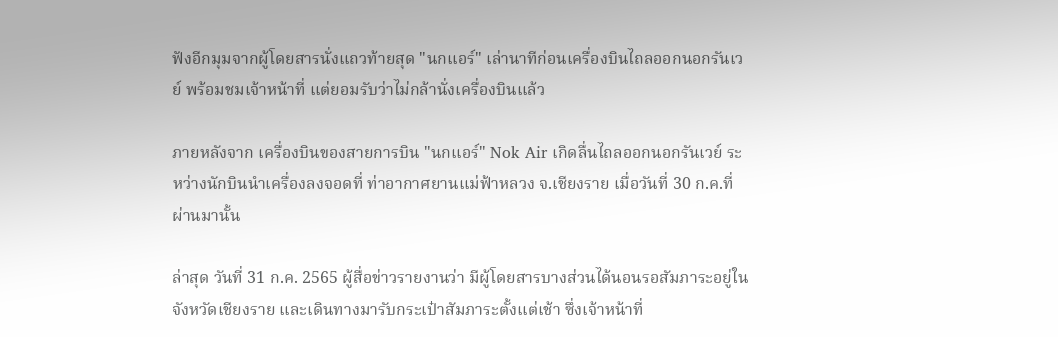ฟังอีกมุมจากผู้โดยสารนั่งแถวท้ายสุด "นกแอร์" เล่านาทีก่อนเครื่องบินไถลออกนอกรันเวย์ พร้อมชมเจ้าหน้าที่ แต่ยอมรับว่าไม่กล้านั่งเครื่องบินแล้ว

ภายหลังจาก เครื่องบินของสายการบิน "นกแอร์" Nok Air เกิดลื่นไถลออกนอกรันเวย์ ระหว่างนักบินนำเครื่องลงจอดที่ ท่าอากาศยานแม่ฟ้าหลวง จ.เชียงราย เมื่อวันที่ 30 ก.ค.ที่ผ่านมานั้น

ล่าสุด วันที่ 31 ก.ค. 2565 ผู้สื่อข่าวรายงานว่า มีผู้โดยสารบางส่วนได้นอนรอสัมภาระอยู่ในจังหวัดเชียงราย และเดินทางมารับกระเป๋าสัมภาระตั้งแต่เช้า ซึ่งเจ้าหน้าที่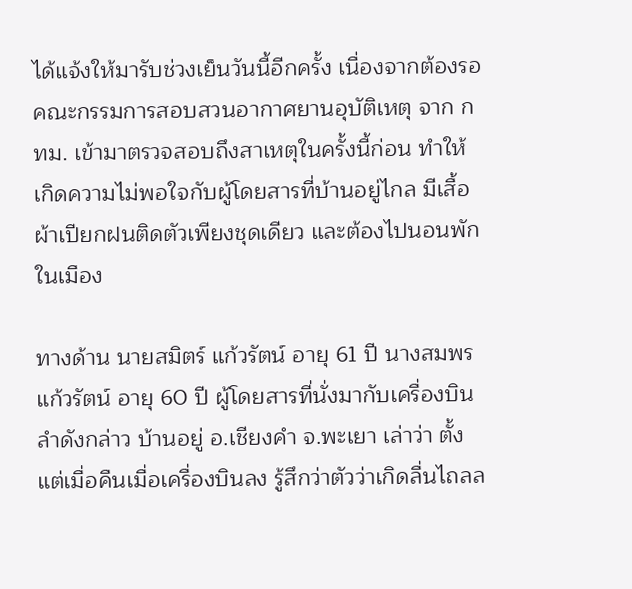ได้แจ้งให้มารับช่วงเย็นวันนี้อีกครั้ง เนื่องจากต้องรอคณะกรรมการสอบสวนอากาศยานอุบัติเหตุ จาก กทม. เข้ามาตรวจสอบถึงสาเหตุในครั้งนี้ก่อน ทำให้เกิดความไม่พอใจกับผู้โดยสารที่บ้านอยู่ไกล มีเสื้อผ้าเปียกฝนติดตัวเพียงชุดเดียว และต้องไปนอนพักในเมือง

ทางด้าน นายสมิตร์ แก้วรัตน์ อายุ 61 ปี นางสมพร แก้วรัตน์ อายุ 60 ปี ผู้โดยสารที่นั่งมากับเครื่องบินลำดังกล่าว บ้านอยู่ อ.เชียงคำ จ.พะเยา เล่าว่า ตั้งแต่เมื่อคืนเมื่อเครื่องบินลง รู้สึกว่าตัวว่าเกิดลื่นไถลล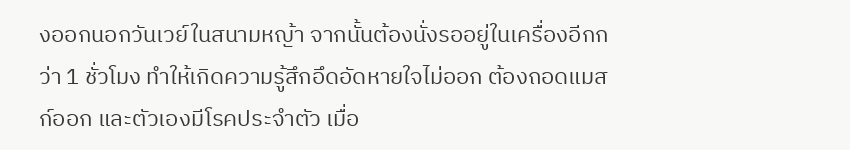งออกนอกวันเวย์ในสนามหญ้า จากนั้นต้องนั่งรออยู่ในเครื่องอีกกว่า 1 ชั่วโมง ทำให้เกิดความรู้สึกอึดอัดหายใจไม่ออก ต้องถอดแมสก์ออก และตัวเองมีโรคประจำตัว เมื่อ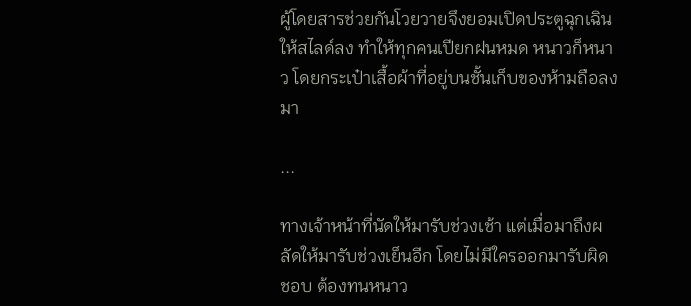ผู้โดยสารช่วยกันโวยวายจึงยอมเปิดประตูฉุกเฉินให้สไลด์ลง ทำให้ทุกคนเปียกฝนหมด หนาวก็หนาว โดยกระเป๋าเสื้อผ้าที่อยู่บนชั้นเก็บของห้ามถือลงมา

...

ทางเจ้าหน้าที่นัดให้มารับช่วงเช้า แต่เมื่อมาถึงผลัดให้มารับช่วงเย็นอีก โดยไม่มีใครออกมารับผิดชอบ ต้องทนหนาว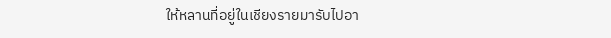ให้หลานที่อยู่ในเชียงรายมารับไปอา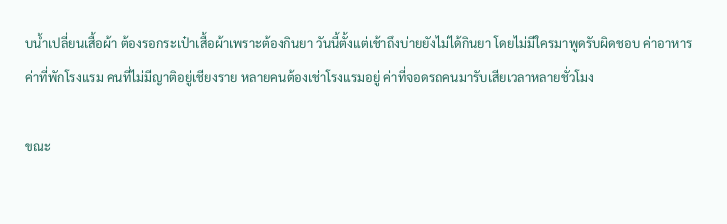บน้ำเปลี่ยนเสื้อผ้า ต้องรอกระเป๋าเสื้อผ้าเพราะต้องกินยา วันนี้ตั้งแต่เช้าถึงบ่ายยังไม่ได้กินยา โดยไม่มีใครมาพูดรับผิดชอบ ค่าอาหาร ค่าที่พักโรงแรม คนที่ไม่มีญาติอยู่เชียงราย หลายคนต้องเช่าโรงแรมอยู่ ค่าที่จอดรถคนมารับเสียเวลาหลายชั่วโมง

ขณะ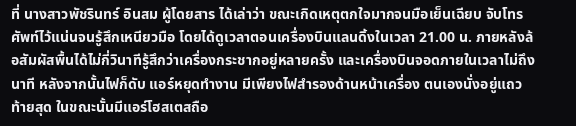ที่ นางสาวพัชรินทร์ อินสม ผู้โดยสาร ได้เล่าว่า ขณะเกิดเหตุตกใจมากจนมือเย็นเฉียบ จับโทรศัพท์ไว้แน่นจนรู้สึกเหนียวมือ โดยได้ดูเวลาตอนเครื่องบินแลนดิ้งในเวลา 21.00 น. ภายหลังล้อสัมผัสพื้นได้ไม่กี่วินาทีรู้สึกว่าเครื่องกระชากอยู่หลายครั้ง และเครื่องบินจอดภายในเวลาไม่ถึงนาที หลังจากนั้นไฟก็ดับ แอร์หยุดทำงาน มีเพียงไฟสำรองด้านหน้าเครื่อง ตนเองนั่งอยู่แถวท้ายสุด ในขณะนั้นมีแอร์โฮสเตสถือ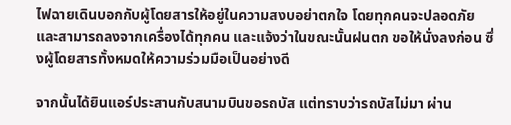ไฟฉายเดินบอกกับผู้โดยสารให้อยู่ในความสงบอย่าตกใจ โดยทุกคนจะปลอดภัย และสามารถลงจากเครื่องได้ทุกคน และแจ้งว่าในขณะนั้นฝนตก ขอให้นั่งลงก่อน ซึ่งผู้โดยสารทั้งหมดให้ความร่วมมือเป็นอย่างดี

จากนั้นได้ยินแอร์ประสานกับสนามบินขอรถบัส แต่ทราบว่ารถบัสไม่มา ผ่าน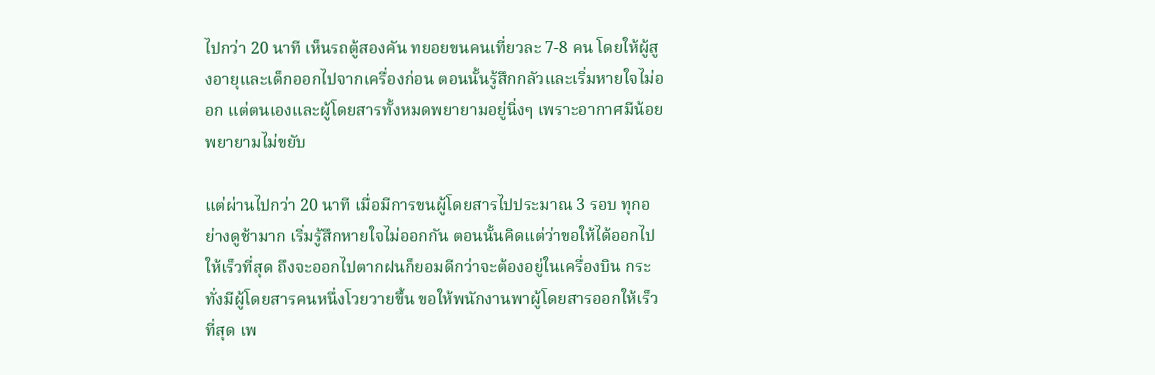ไปกว่า 20 นาที เห็นรถตู้สองคัน ทยอยขนคนเที่ยวละ 7-8 คน โดยให้ผู้สูงอายุและเด็กออกไปจากเครื่องก่อน ตอนนั้นรู้สึกกลัวและเริ่มหายใจไม่ออก แต่ตนเองและผู้โดยสารทั้งหมดพยายามอยู่นิ่งๆ เพราะอากาศมีน้อยพยายามไม่ขยับ

แต่ผ่านไปกว่า 20 นาที เมื่อมีการขนผู้โดยสารไปประมาณ 3 รอบ ทุกอย่างดูช้ามาก เริ่มรู้สึกหายใจไม่ออกกัน ตอนนั้นคิดแต่ว่าขอให้ได้ออกไปให้เร็วที่สุด ถึงจะออกไปตากฝนก็ยอมดีกว่าจะต้องอยู่ในเครื่องบิน กระทั่งมีผู้โดยสารคนหนึ่งโวยวายขึ้น ขอให้พนักงานพาผู้โดยสารออกให้เร็วที่สุด เพ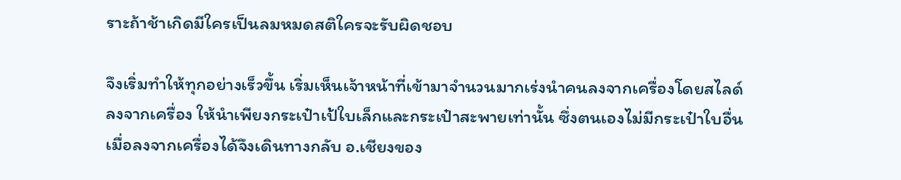ราะถ้าช้าเกิดมีใครเป็นลมหมดสติใครจะรับผิดชอบ

จึงเริ่มทำให้ทุกอย่างเร็วขึ้น เริ่มเห็นเจ้าหน้าที่เข้ามาจำนวนมากเร่งนำคนลงจากเครื่องโดยสไลด์ลงจากเครื่อง ให้นำเพียงกระเป๋าเป้ใบเล็กและกระเป๋าสะพายเท่านั้น ซึ่งตนเองไม่มีกระเป๋าใบอื่น เมื่อลงจากเครื่องได้จึงเดินทางกลับ อ.เชียงของ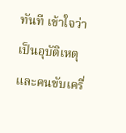ทันที เข้าใจว่าเป็นอุบัติเหตุ และคนขับเครื่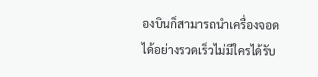องบินก็สามารถนำเครื่องจอดได้อย่างรวดเร็วไม่มีใครได้รับ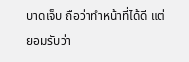บาดเจ็บ ถือว่าทำหน้าที่ได้ดี แต่ยอมรับว่า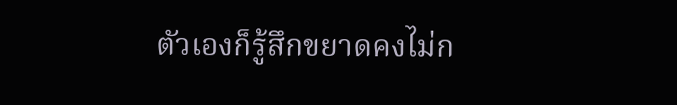ตัวเองก็รู้สึกขยาดคงไม่ก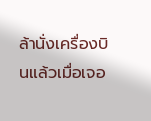ล้านั่งเครื่องบินแล้วเมื่อเจอ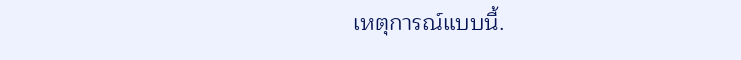เหตุการณ์แบบนี้.